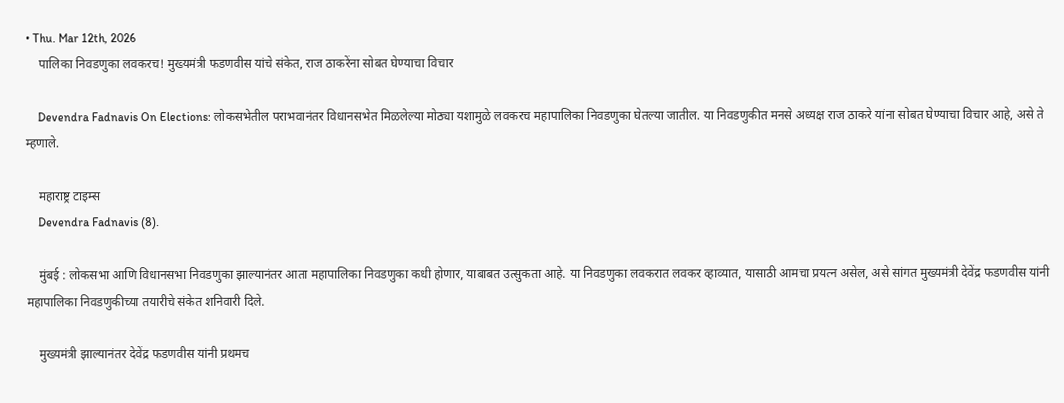• Thu. Mar 12th, 2026
    पालिका निवडणुका लवकरच! मुख्यमंत्री फडणवीस यांचे संकेत, राज ठाकरेंना सोबत घेण्याचा विचार

    Devendra Fadnavis On Elections: लोकसभेतील पराभवानंतर विधानसभेत मिळलेल्या मोठ्या यशामुळे लवकरच महापालिका निवडणुका घेतल्या जातील. या निवडणुकीत मनसे अध्यक्ष राज ठाकरे यांना सोबत घेण्याचा विचार आहे, असे ते म्हणाले.

    महाराष्ट्र टाइम्स
    Devendra Fadnavis (8).

    मुंबई : लोकसभा आणि विधानसभा निवडणुका झाल्यानंतर आता महापालिका निवडणुका कधी होणार, याबाबत उत्सुकता आहे. या निवडणुका लवकरात लवकर व्हाव्यात, यासाठी आमचा प्रयत्न असेल, असे सांगत मुख्यमंत्री देवेंद्र फडणवीस यांनी महापालिका निवडणुकीच्या तयारीचे संकेत शनिवारी दिले.

    मुख्यमंत्री झाल्यानंतर देवेंद्र फडणवीस यांनी प्रथमच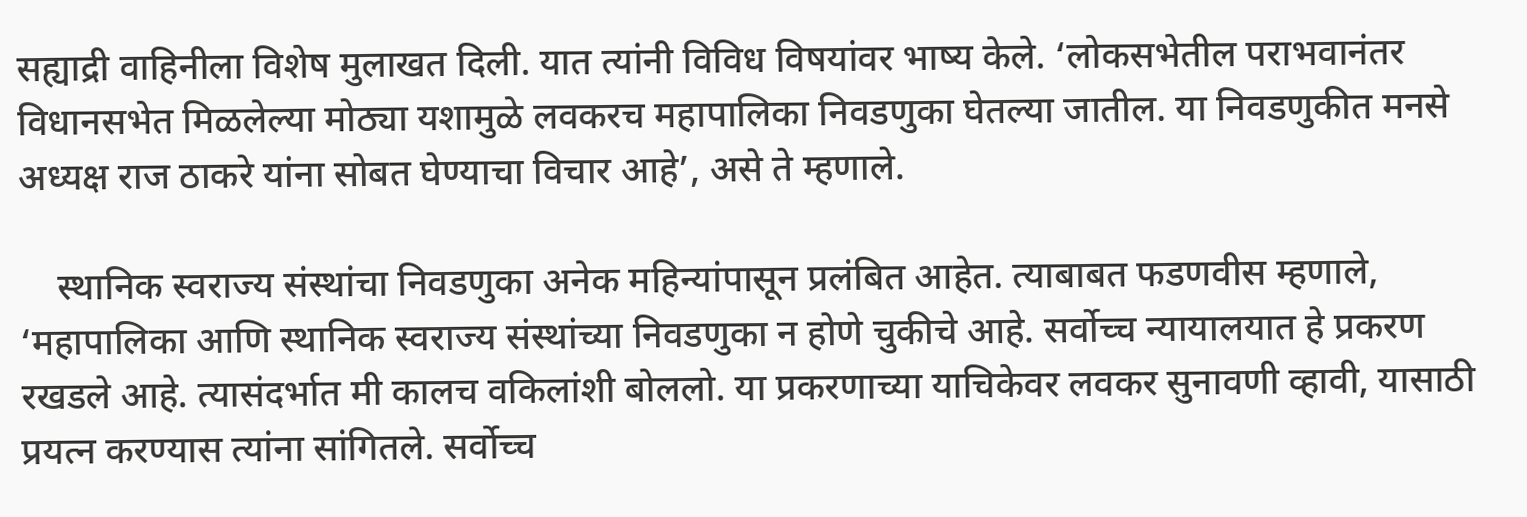सह्याद्री वाहिनीला विशेष मुलाखत दिली. यात त्यांनी विविध विषयांवर भाष्य केले. ‘लोकसभेतील पराभवानंतर विधानसभेत मिळलेल्या मोठ्या यशामुळे लवकरच महापालिका निवडणुका घेतल्या जातील. या निवडणुकीत मनसे अध्यक्ष राज ठाकरे यांना सोबत घेण्याचा विचार आहे’, असे ते म्हणाले.

    स्थानिक स्वराज्य संस्थांचा निवडणुका अनेक महिन्यांपासून प्रलंबित आहेत. त्याबाबत फडणवीस म्हणाले, ‘महापालिका आणि स्थानिक स्वराज्य संस्थांच्या निवडणुका न होणे चुकीचे आहे. सर्वोच्च न्यायालयात हे प्रकरण रखडले आहे. त्यासंदर्भात मी कालच वकिलांशी बोललो. या प्रकरणाच्या याचिकेवर लवकर सुनावणी व्हावी, यासाठी प्रयत्न करण्यास त्यांना सांगितले. सर्वोच्च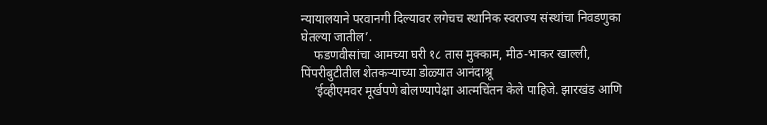न्यायालयाने परवानगी दिल्यावर लगेचच स्थानिक स्वराज्य संस्थांचा निवडणुका घेतल्या जातील’.
    फडणवीसांचा आमच्या घरी १८ तास मुक्काम, मीठ-भाकर खाल्ली, पिंपरीबुटीतील शेतकऱ्याच्या डोळ्यात आनंदाश्रू
    ‘ईव्हीएमवर मूर्खपणे बोलण्यापेक्षा आत्मचिंतन केले पाहिजे. झारखंड आणि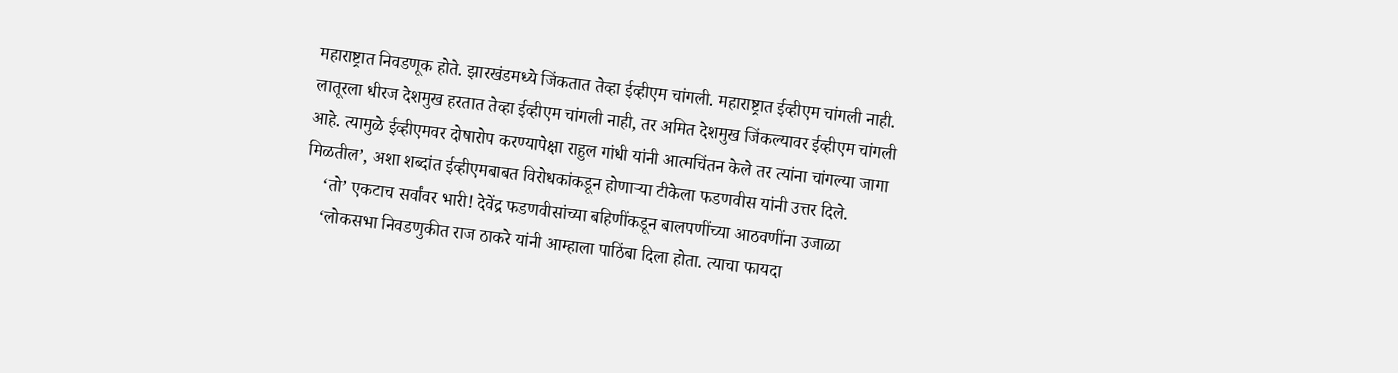महाराष्ट्रात निवडणूक होते. झारखंडमध्ये जिंकतात तेव्हा ईव्हीएम चांगली. महाराष्ट्रात ईव्हीएम चांगली नाही. लातूरला धीरज देशमुख हरतात तेव्हा ईव्हीएम चांगली नाही, तर अमित देशमुख जिंकल्यावर ईव्हीएम चांगली आहे. त्यामुळे ईव्हीएमवर दोषारोप करण्यापेक्षा राहुल गांधी यांनी आत्मचिंतन केले तर त्यांना चांगल्या जागा मिळतील’, अशा शब्दांत ईव्हीएमबाबत विरोधकांकडून होणाऱ्या टीकेला फडणवीस यांनी उत्तर दिले.
    ‘तो’ एकटाच सर्वांवर भारी! देवेंद्र फडणवीसांच्या बहिणींकडून बालपणींच्या आठवणींना उजाळा
    ‘लोकसभा निवडणुकीत राज ठाकरे यांनी आम्हाला पाठिंबा दिला होता. त्याचा फायदा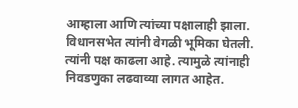आम्हाला आणि त्यांच्या पक्षालाही झाला. विधानसभेत त्यांनी वेगळी भूमिका घेतली. त्यांनी पक्ष काढला आहे. त्यामुळे त्यांनाही निवडणुका लढवाव्या लागत आहेत.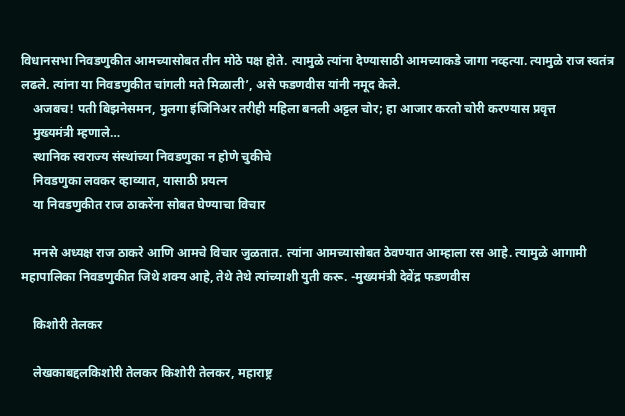विधानसभा निवडणुकीत आमच्यासोबत तीन मोठे पक्ष होते. त्यामुळे त्यांना देण्यासाठी आमच्याकडे जागा नव्हत्या. त्यामुळे राज स्वतंत्र लढले. त्यांना या निवडणुकीत चांगली मते मिळाली’, असे फडणवीस यांनी नमूद केले.
    अजबच! पती बिझनेसमन, मुलगा इंजिनिअर तरीही महिला बनली अट्टल चोर; हा आजार करतो चोरी करण्यास प्रवृत्त
    मुख्यमंत्री म्हणाले…
    स्थानिक स्वराज्य संस्थांच्या निवडणुका न होणे चुकीचे
    निवडणुका लवकर व्हाव्यात, यासाठी प्रयत्न
    या निवडणुकीत राज ठाकरेंना सोबत घेण्याचा विचार

    मनसे अध्यक्ष राज ठाकरे आणि आमचे विचार जुळतात. त्यांना आमच्यासोबत ठेवण्यात आम्हाला रस आहे. त्यामुळे आगामी महापालिका निवडणुकीत जिथे शक्य आहे, तेथे तेथे त्यांच्याशी युती करू. -मुख्यमंत्री देवेंद्र फडणवीस

    किशोरी तेलकर

    लेखकाबद्दलकिशोरी तेलकर किशोरी तेलकर, महाराष्ट्र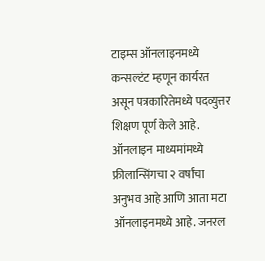टाइम्स ऑनलाइनमध्ये कन्सल्टंट म्हणून कार्यरत असून पत्रकारितेमध्ये पदव्युत्तर शिक्षण पूर्ण केले आहे. ऑनलाइन माध्यमांमध्ये फ्रीलान्सिंगचा २ वर्षांचा अनुभव आहे आणि आता मटा ऑनलाइनमध्ये आहे. जनरल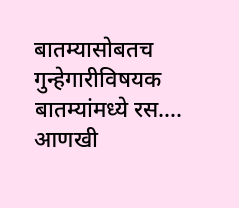बातम्यासोबतच गुन्हेगारीविषयक बातम्यांमध्ये रस…. आणखी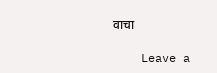वाचा

    Leave a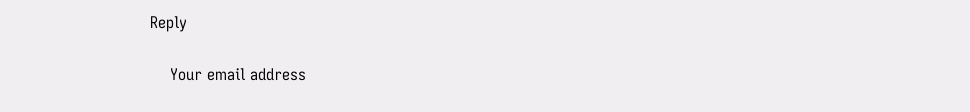Reply

    Your email address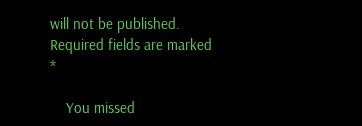will not be published. Required fields are marked *

    You missed